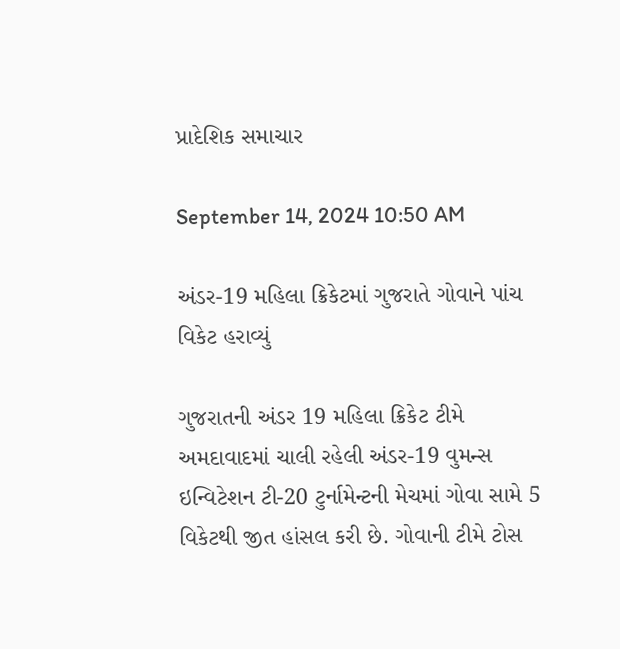પ્રાદેશિક સમાચાર

September 14, 2024 10:50 AM

અંડર-19 મહિલા ક્રિકેટમાં ગુજરાતે ગોવાને પાંચ વિકેટ હરાવ્યું

ગુજરાતની અંડર 19 મહિલા ક્રિકેટ ટીમે અમદાવાદમાં ચાલી રહેલી અંડર-19 વુમન્સ ઇન્વિટેશન ટી-20 ટુર્નામેન્ટની મેચમાં ગોવા સામે 5 વિકેટથી જીત હાંસલ કરી છે. ગોવાની ટીમે ટોસ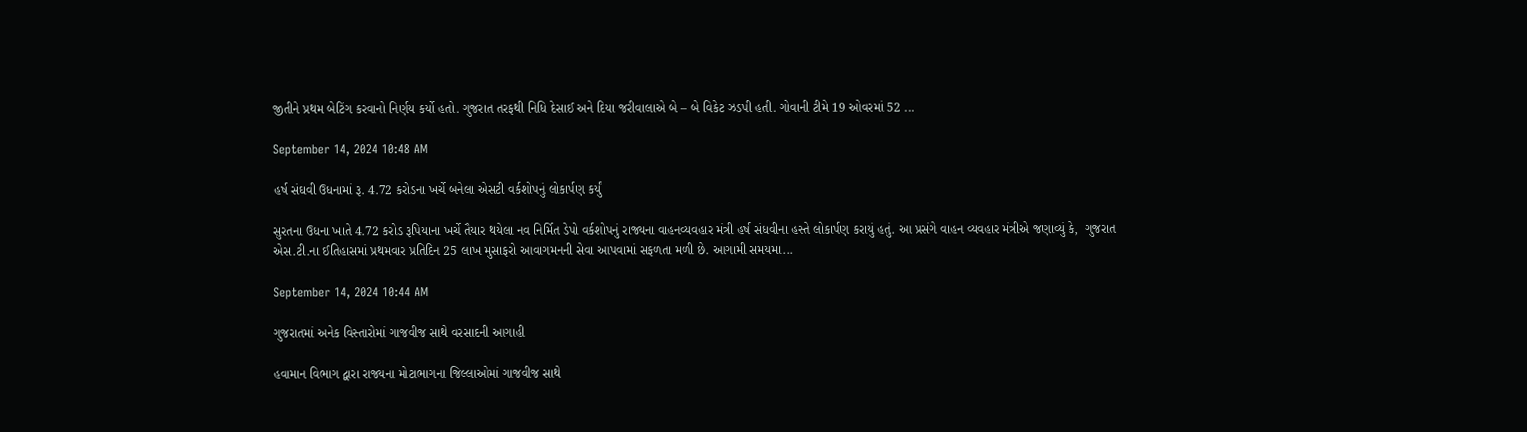જીતીને પ્રથમ બેટિંગ કરવાનો નિર્ણય કર્યો હતો. ગુજરાત તરફથી નિધિ દેસાઈ અને દિયા જરીવાલાએ બે – બે વિકેટ ઝડપી હતી. ગોવાની ટીમે 19 ઓવરમાં 52 ...

September 14, 2024 10:48 AM

હર્ષ સંઘવી ઉધનામાં રૂ. 4.72 કરોડના ખર્ચે બનેલા એસટી વર્કશોપનું લોકાર્પણ કર્યું

સુરતના ઉધના ખાતે 4.72 કરોડ રૂપિયાના ખર્ચે તૈયાર થયેલા નવ નિર્મિત ડેપો વર્કશોપનું રાજ્યના વાહનવ્યવહાર મંત્રી હર્ષ સંધવીના હસ્તે લોકાર્પણ કરાયું હતું. આ પ્રસંગે વાહન વ્યવહાર મંત્રીએ જણાવ્યું કે,  ગુજરાત એસ.ટી.ના ઈતિહાસમાં પ્રથમવાર પ્રતિદિન 25 લાખ મુસાફરો આવાગમનની સેવા આપવામાં સફળતા મળી છે. આગામી સમયમા...

September 14, 2024 10:44 AM

ગુજરાતમાં અનેક વિસ્તારોમાં ગાજવીજ સાથે વરસાદની આગાહી

હવામાન વિભાગ દ્વારા રાજ્યના મોટાભાગના જિલ્લાઓમાં ગાજવીજ સાથે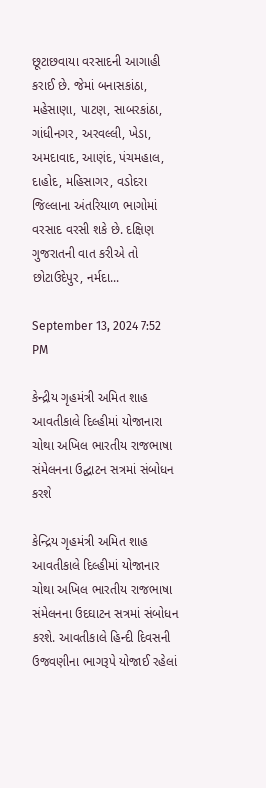છૂટાછવાયા વરસાદની આગાહી કરાઈ છે. જેમાં બનાસકાંઠા, મહેસાણા, પાટણ, સાબરકાંઠા, ગાંધીનગર, અરવલ્લી, ખેડા, અમદાવાદ, આણંદ, પંચમહાલ, દાહોદ, મહિસાગર, વડોદરા જિલ્લાના અંતરિયાળ ભાગોમાં વરસાદ વરસી શકે છે. દક્ષિણ ગુજરાતની વાત કરીએ તો છોટાઉદેપુર, નર્મદા...

September 13, 2024 7:52 PM

કેન્દ્રીય ગૃહમંત્રી અમિત શાહ આવતીકાલે દિલ્હીમાં યોજાનારા ચોથા અખિલ ભારતીય રાજભાષા સંમેલનના ઉદ્ઘાટન સત્રમાં સંબોધન કરશે

કેન્દ્રિય ગૃહમંત્રી અમિત શાહ આવતીકાલે દિલ્હીમાં યોજાનાર ચોથા અખિલ ભારતીય રાજભાષા સંમેલનના ઉદઘાટન સત્રમાં સંબોધન કરશે. આવતીકાલે હિન્દી દિવસની ઉજવણીના ભાગરૂપે યોજાઈ રહેલાં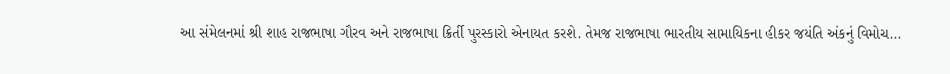આ સંમેલનમાં શ્રી શાહ રાજભાષા ગૌરવ અને રાજભાષા ક્રિર્તી પુરસ્કારો એનાયત કરશે. તેમજ રાજભાષા ભારતીય સામાયિકના હીકર જયંતિ અંકનું વિમોચ...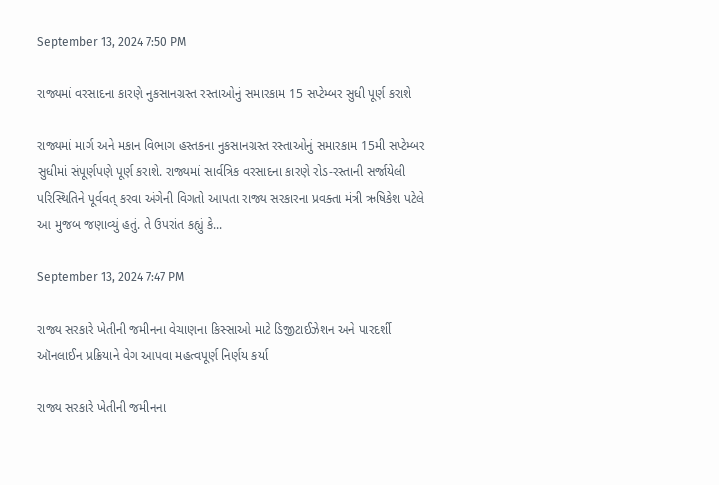September 13, 2024 7:50 PM

રાજ્યમાં વરસાદના કારણે નુકસાનગ્રસ્ત રસ્તાઓનું સમારકામ 15 સપ્ટેમ્બર સુધી પૂર્ણ કરાશે

રાજ્યમાં માર્ગ અને મકાન વિભાગ હસ્તકના નુકસાનગ્રસ્ત રસ્તાઓનું સમારકામ 15મી સપ્ટેમ્બર સુધીમાં સંપૂર્ણપણે પૂર્ણ કરાશે. રાજ્યમાં સાર્વત્રિક વરસાદના કારણે રોડ-રસ્તાની સર્જાયેલી પરિસ્થિતિને પૂર્વવત્ કરવા અંગેની વિગતો આપતા રાજ્ય સરકારના પ્રવક્તા મંત્રી ઋષિકેશ પટેલે આ મુજબ જણાવ્યું હતું. તે ઉપરાંત કહ્યું કે...

September 13, 2024 7:47 PM

રાજ્ય સરકારે ખેતીની જમીનના વેચાણના કિસ્સાઓ માટે ડિજીટાઈઝેશન અને પારદર્શી ઑનલાઈન પ્રક્રિયાને વેગ આપવા મહત્વપૂર્ણ નિર્ણય કર્યા

રાજ્ય સરકારે ખેતીની જમીનના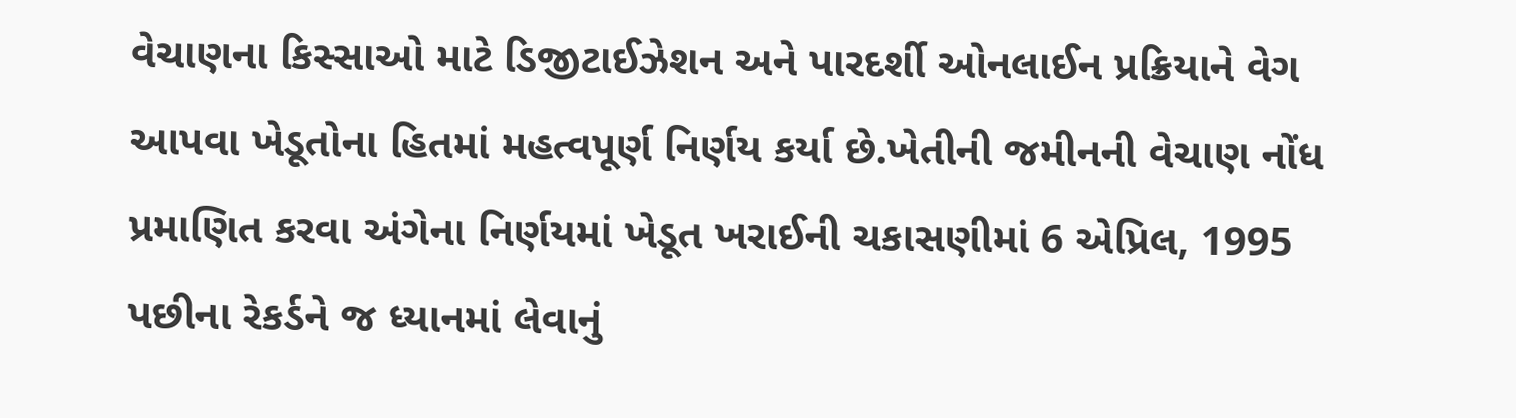વેચાણના કિસ્સાઓ માટે ડિજીટાઈઝેશન અને પારદર્શી ઓનલાઈન પ્રક્રિયાને વેગ આપવા ખેડૂતોના હિતમાં મહત્વપૂર્ણ નિર્ણય કર્યા છે.ખેતીની જમીનની વેચાણ નોંધ પ્રમાણિત કરવા અંગેના નિર્ણયમાં ખેડૂત ખરાઈની ચકાસણીમાં 6 એપ્રિલ, 1995 પછીના રેકર્ડને જ ધ્યાનમાં લેવાનું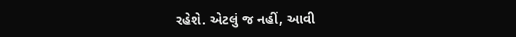રહેશે. એટલું જ નહીં, આવી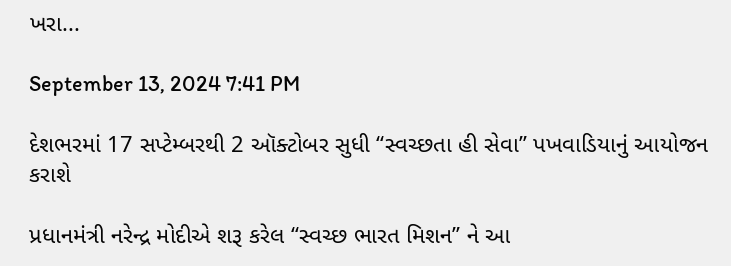ખરા...

September 13, 2024 7:41 PM

દેશભરમાં 17 સપ્ટેમ્બરથી 2 ઑક્ટોબર સુધી ‘‘સ્વચ્છતા હી સેવા’’ પખવાડિયાનું આયોજન કરાશે

પ્રધાનમંત્રી નરેન્દ્ર મોદીએ શરૂ કરેલ ‘‘સ્વચ્છ ભારત મિશન’’ ને આ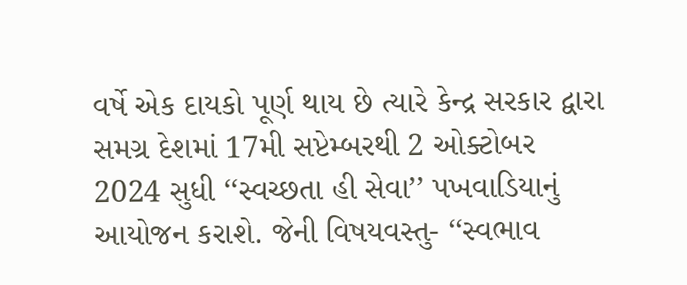વર્ષે એક દાયકો પૂર્ણ થાય છે ત્યારે કેન્દ્ર સરકાર દ્વારા સમગ્ર દેશમાં 17મી સપ્ટેમ્બરથી 2 ઓક્ટોબર 2024 સુધી ‘‘સ્વચ્છતા હી સેવા’’ પખવાડિયાનું આયોજન કરાશે. જેની વિષયવસ્તુ- ‘‘સ્વભાવ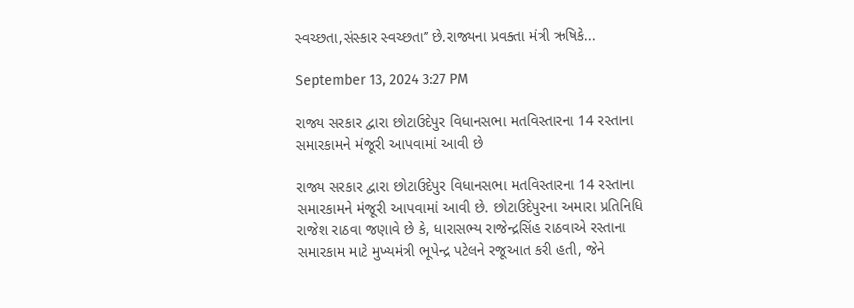સ્વચ્છતા,સંસ્કાર સ્વચ્છતા’’ છે.રાજ્યના પ્રવક્તા મંત્રી ઋષિકે...

September 13, 2024 3:27 PM

રાજ્ય સરકાર દ્વારા છોટાઉદેપુર વિધાનસભા મતવિસ્તારના 14 રસ્તાના સમારકામને મંજૂરી આપવામાં આવી છે

રાજ્ય સરકાર દ્વારા છોટાઉદેપુર વિધાનસભા મતવિસ્તારના 14 રસ્તાના સમારકામને મંજૂરી આપવામાં આવી છે. છોટાઉદેપુરના અમારા પ્રતિનિધિ રાજેશ રાઠવા જણાવે છે કે, ધારાસભ્ય રાજેન્દ્રસિંહ રાઠવાએ રસ્તાના સમારકામ માટે મુખ્યમંત્રી ભૂપેન્દ્ર પટેલને રજૂઆત કરી હતી, જેને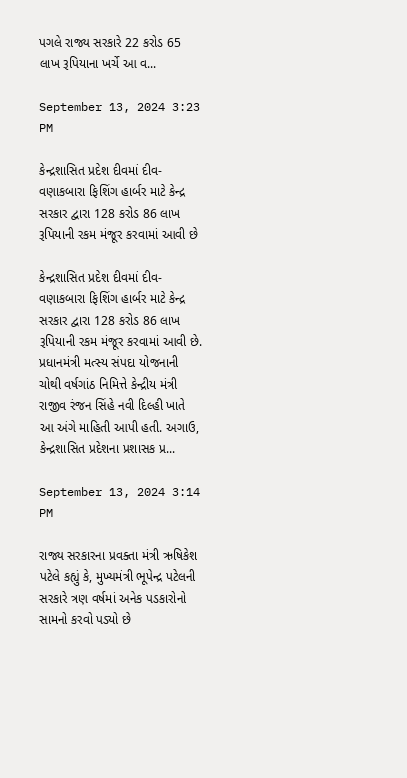પગલે રાજ્ય સરકારે 22 કરોડ 65 લાખ રૂપિયાના ખર્ચે આ વ...

September 13, 2024 3:23 PM

કેન્દ્રશાસિત પ્રદેશ દીવમાં દીવ-વણાકબારા ફિશિંગ હાર્બર માટે કેન્દ્ર સરકાર દ્વારા 128 કરોડ 86 લાખ રૂપિયાની રકમ મંજૂર કરવામાં આવી છે

કેન્દ્રશાસિત પ્રદેશ દીવમાં દીવ-વણાકબારા ફિશિંગ હાર્બર માટે કેન્દ્ર સરકાર દ્વારા 128 કરોડ 86 લાખ રૂપિયાની રકમ મંજૂર કરવામાં આવી છે. પ્રધાનમંત્રી મત્સ્ય સંપદા યોજનાની ચોથી વર્ષગાંઠ નિમિત્તે કેન્દ્રીય મંત્રી રાજીવ રંજન સિંહે નવી દિલ્હી ખાતે આ અંગે માહિતી આપી હતી. અગાઉ, કેન્દ્રશાસિત પ્રદેશના પ્રશાસક પ્ર...

September 13, 2024 3:14 PM

રાજ્ય સરકારના પ્રવક્તા મંત્રી ઋષિકેશ પટેલે કહ્યું કે, મુખ્યમંત્રી ભૂપેન્દ્ર પટેલની સરકારે ત્રણ વર્ષમાં અનેક પડકારોનો સામનો કરવો પડ્યો છે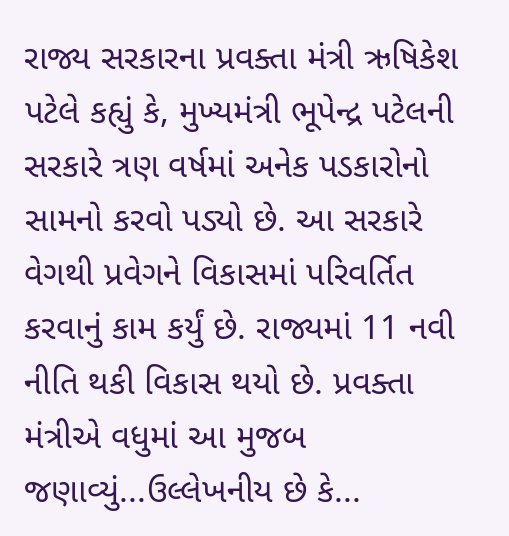રાજ્ય સરકારના પ્રવક્તા મંત્રી ઋષિકેશ પટેલે કહ્યું કે, મુખ્યમંત્રી ભૂપેન્દ્ર પટેલની સરકારે ત્રણ વર્ષમાં અનેક પડકારોનો સામનો કરવો પડ્યો છે. આ સરકારે વેગથી પ્રવેગને વિકાસમાં પરિવર્તિત કરવાનું કામ કર્યું છે. રાજ્યમાં 11 નવી નીતિ થકી વિકાસ થયો છે. પ્રવક્તા મંત્રીએ વધુમાં આ મુજબ જણાવ્યું...ઉલ્લેખનીય છે કે...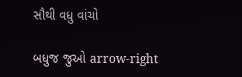સૌથી વધુ વાંચો

બધુજ જુઓ arrow-right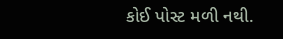કોઈ પોસ્ટ મળી નથી.